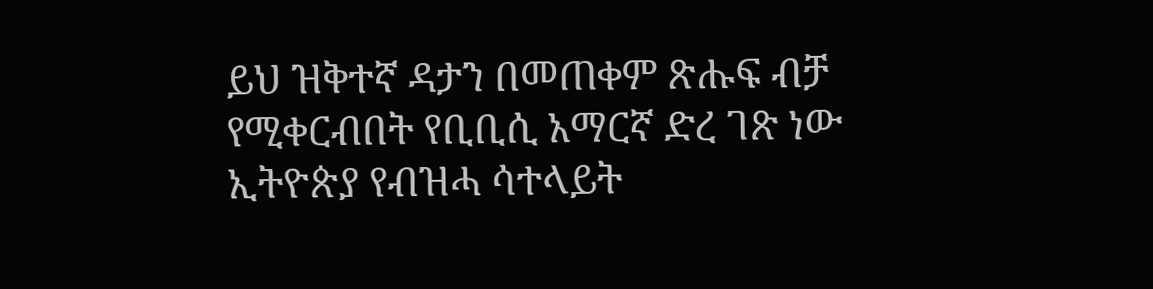ይህ ዝቅተኛ ዳታን በመጠቀም ጽሑፍ ብቻ የሚቀርብበት የቢቢሲ አማርኛ ድረ ገጽ ነው
ኢትዮጵያ የብዝሓ ሳተላይት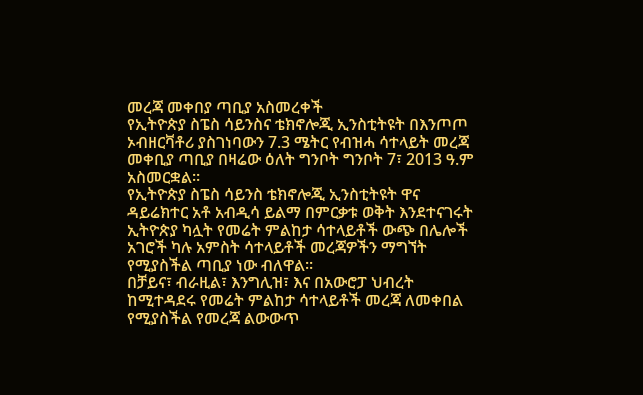መረጃ መቀበያ ጣቢያ አስመረቀች
የኢትዮጵያ ስፔስ ሳይንስና ቴክኖሎጂ ኢንስቲትዩት በእንጦጦ ኦብዘርቫቶሪ ያስገነባውን 7.3 ሜትር የብዝሓ ሳተላይት መረጃ መቀቢያ ጣቢያ በዛሬው ዕለት ግንቦት ግንቦት 7፣ 2013 ዓ.ም አስመርቋል።
የኢትዮጵያ ስፔስ ሳይንስ ቴክኖሎጂ ኢንስቲትዩት ዋና ዳይሬክተር አቶ አብዲሳ ይልማ በምርቃቱ ወቅት እንደተናገሩት ኢትዮጵያ ካሏት የመሬት ምልከታ ሳተላይቶች ውጭ በሌሎች አገሮች ካሉ አምስት ሳተላይቶች መረጃዎችን ማግኘት የሚያስችል ጣቢያ ነው ብለዋል።
በቻይና፣ ብራዚል፣ እንግሊዝ፣ እና በአውሮፓ ህብረት ከሚተዳደሩ የመሬት ምልከታ ሳተላይቶች መረጃ ለመቀበል የሚያስችል የመረጃ ልውውጥ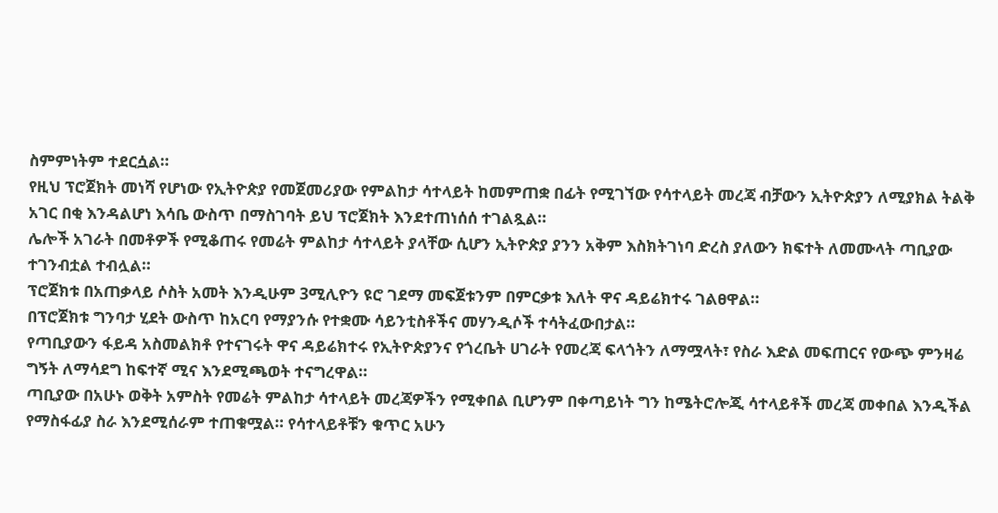ስምምነትም ተደርሷል።
የዚህ ፕሮጀክት መነሻ የሆነው የኢትዮጵያ የመጀመሪያው የምልከታ ሳተላይት ከመምጠቋ በፊት የሚገኘው የሳተላይት መረጃ ብቻውን ኢትዮጵያን ለሚያክል ትልቅ አገር በቂ እንዳልሆነ እሳቤ ውስጥ በማስገባት ይህ ፕሮጀክት እንደተጠነሰሰ ተገልጿል።
ሌሎች አገራት በመቶዎች የሚቆጠሩ የመሬት ምልከታ ሳተላይት ያላቸው ሲሆን ኢትዮጵያ ያንን አቅም እስክትገነባ ድረስ ያለውን ክፍተት ለመሙላት ጣቢያው ተገንብቷል ተብሏል።
ፕሮጀክቱ በአጠቃላይ ሶስት አመት እንዲሁም 3ሚሊዮን ዩሮ ገደማ መፍጀቱንም በምርቃቱ እለት ዋና ዳይሬክተሩ ገልፀዋል።
በፕሮጀክቱ ግንባታ ሂደት ውስጥ ከአርባ የማያንሱ የተቋሙ ሳይንቲስቶችና መሃንዲሶች ተሳትፈውበታል።
የጣቢያውን ፋይዳ አስመልክቶ የተናገሩት ዋና ዳይሬክተሩ የኢትዮጵያንና የጎረቤት ሀገራት የመረጃ ፍላጎትን ለማሟላት፣ የስራ እድል መፍጠርና የውጭ ምንዛሬ ግኝት ለማሳደግ ከፍተኛ ሚና እንደሚጫወት ተናግረዋል።
ጣቢያው በአሁኑ ወቅት አምስት የመሬት ምልከታ ሳተላይት መረጃዎችን የሚቀበል ቢሆንም በቀጣይነት ግን ከሜትሮሎጂ ሳተላይቶች መረጃ መቀበል እንዲችል የማስፋፊያ ስራ እንደሚሰራም ተጠቁሟል። የሳተላይቶቹን ቁጥር አሁን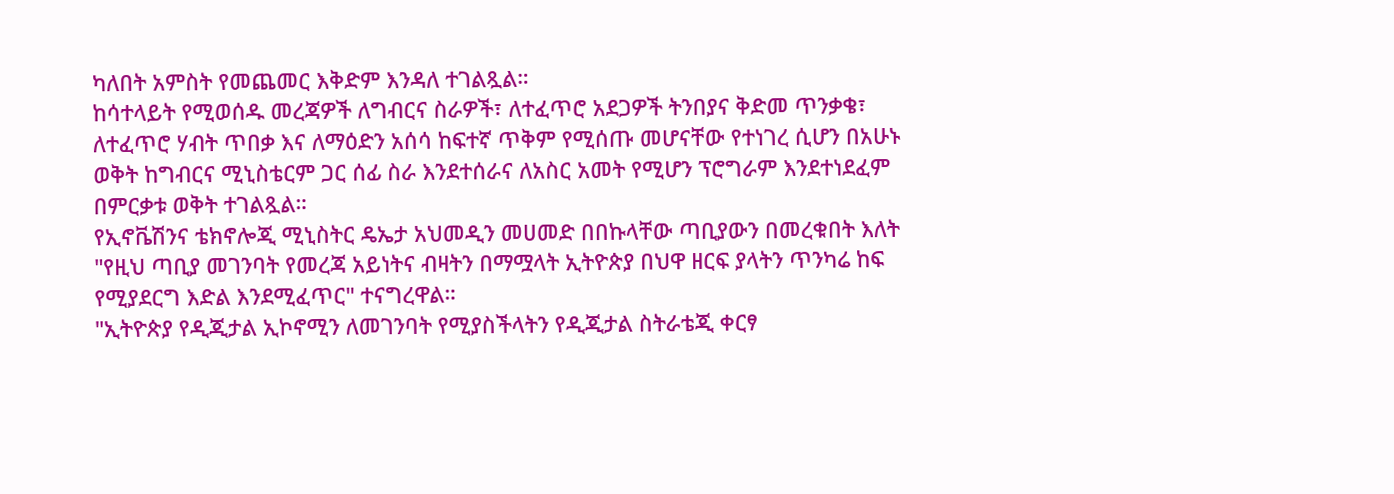ካለበት አምስት የመጨመር እቅድም እንዳለ ተገልጿል።
ከሳተላይት የሚወሰዱ መረጃዎች ለግብርና ስራዎች፣ ለተፈጥሮ አደጋዎች ትንበያና ቅድመ ጥንቃቄ፣ ለተፈጥሮ ሃብት ጥበቃ እና ለማዕድን አሰሳ ከፍተኛ ጥቅም የሚሰጡ መሆናቸው የተነገረ ሲሆን በአሁኑ ወቅት ከግብርና ሚኒስቴርም ጋር ሰፊ ስራ እንደተሰራና ለአስር አመት የሚሆን ፕሮግራም እንደተነደፈም በምርቃቱ ወቅት ተገልጿል።
የኢኖቬሽንና ቴክኖሎጂ ሚኒስትር ዴኤታ አህመዲን መሀመድ በበኩላቸው ጣቢያውን በመረቁበት እለት "የዚህ ጣቢያ መገንባት የመረጃ አይነትና ብዛትን በማሟላት ኢትዮጵያ በህዋ ዘርፍ ያላትን ጥንካሬ ከፍ የሚያደርግ እድል እንደሚፈጥር" ተናግረዋል።
"ኢትዮጵያ የዲጂታል ኢኮኖሚን ለመገንባት የሚያስችላትን የዲጂታል ስትራቴጂ ቀርፃ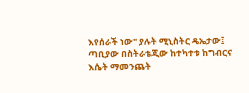እየሰራች ነው" ያሉት ሚኒስትር ዴኤታው፤ ጣቢያው በስትራቴጂው ከተካተቱ ከግብርና እሴት ማመንጨት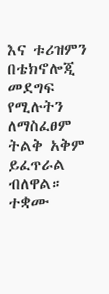እና ቱሪዝምን በቴክኖሎጂ መደግፍ የሚሉትን ለማስፈፀም ትልቅ አቅም ይፈጥራል ብለዋል።
ተቋሙ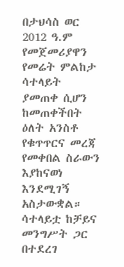በታህሳስ ወር 2012 ዓ.ም የመጀመሪያዋን የመሬት ምልከታ ሳተላይት ያመጠቀ ሲሆን ከመጠቀችበት ዕለት አንስቶ የቁጥጥርና መረጃ የመቀበል ስራውን እያከናወነ እንደሚገኝ አስታውቋል።
ሳተላይቷ ከቻይና መንግሥት ጋር በተደረገ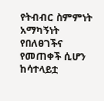የትብብር ስምምነት አማካኝነት የበለፀገችና የመጠቀች ሲሆን ከሳተላይቷ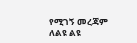የሚገኝ መረጃም ለልዩ ልዩ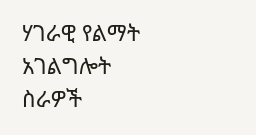ሃገራዊ የልማት አገልግሎት ስራዎች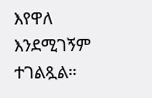እየዋለ እንደሚገኝም ተገልጿል።